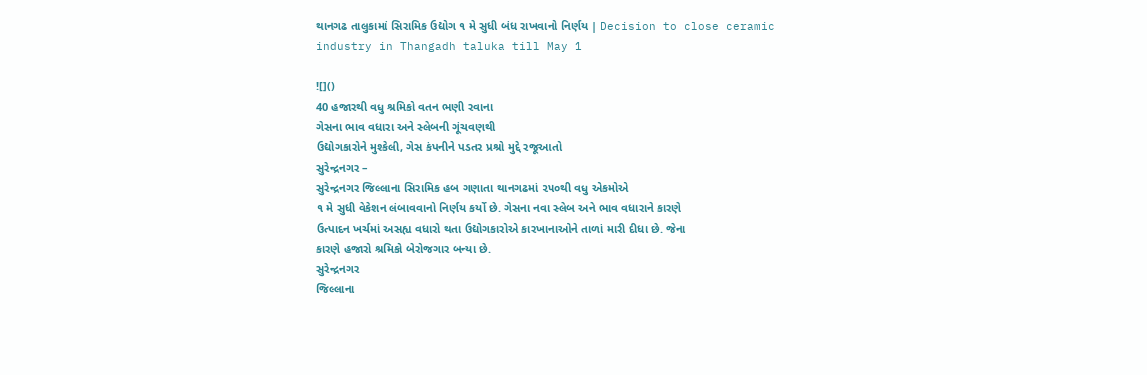થાનગઢ તાલુકામાં સિરામિક ઉદ્યોગ ૧ મે સુધી બંધ રાખવાનો નિર્ણય | Decision to close ceramic industry in Thangadh taluka till May 1

![]()
40 હજારથી વધુ શ્રમિકો વતન ભણી રવાના
ગેસના ભાવ વધારા અને સ્લેબની ગૂંચવણથી
ઉદ્યોગકારોને મુશ્કેલી, ગેસ કંપનીને પડતર પ્રશ્રો મુદ્દે રજૂઆતો
સુરેન્દ્રનગર –
સુરેન્દ્રનગર જિલ્લાના સિરામિક હબ ગણાતા થાનગઢમાં ૨૫૦થી વધુ એકમોએ
૧ મે સુધી વેકેશન લંબાવવાનો નિર્ણય કર્યો છે. ગેસના નવા સ્લેબ અને ભાવ વધારાને કારણે
ઉત્પાદન ખર્ચમાં અસહ્ય વધારો થતા ઉદ્યોગકારોએ કારખાનાઓને તાળાં મારી દીધા છે. જેના
કારણે હજારો શ્રમિકો બેરોજગાર બન્યા છે.
સુરેન્દ્રનગર
જિલ્લાના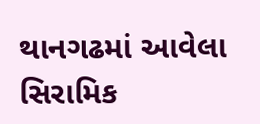થાનગઢમાં આવેલા સિરામિક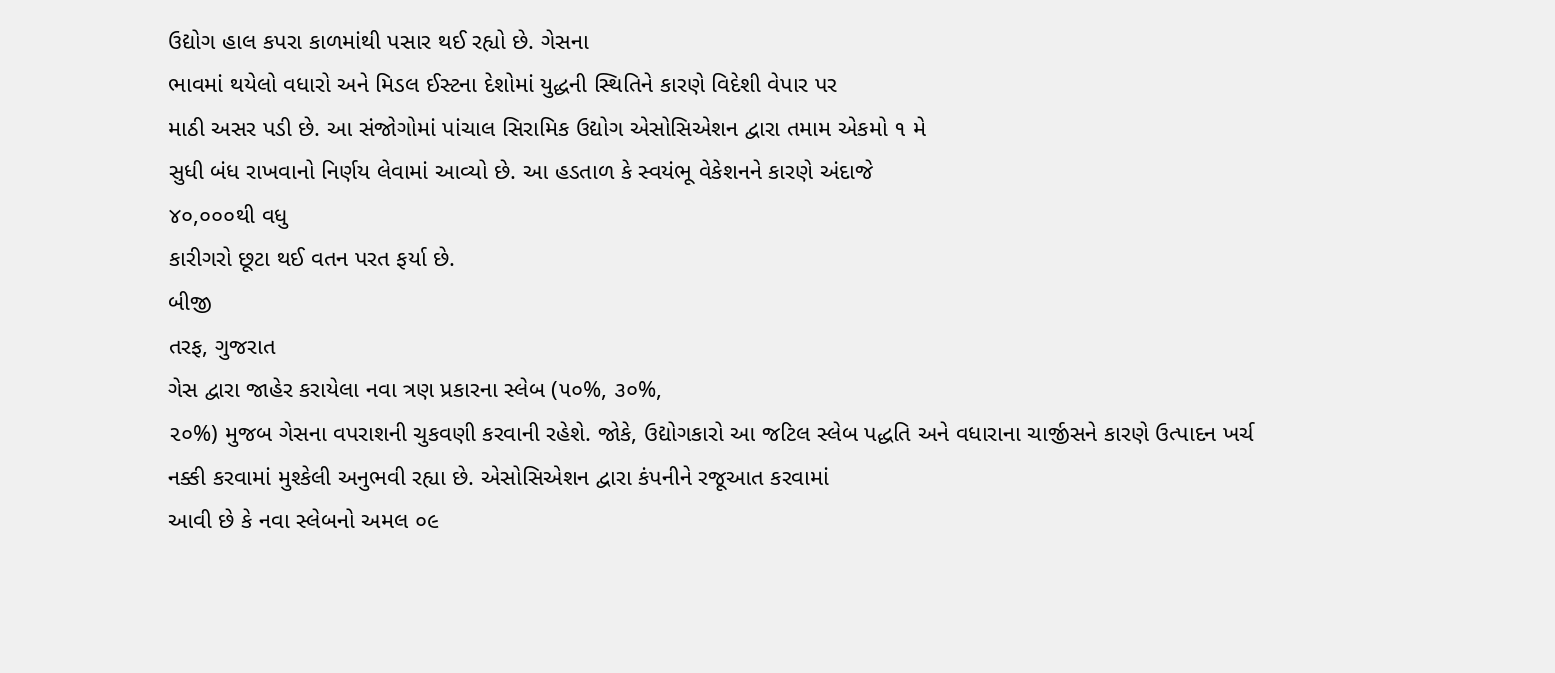ઉદ્યોગ હાલ કપરા કાળમાંથી પસાર થઈ રહ્યો છે. ગેસના
ભાવમાં થયેલો વધારો અને મિડલ ઈસ્ટના દેશોમાં યુદ્ધની સ્થિતિને કારણે વિદેશી વેપાર પર
માઠી અસર પડી છે. આ સંજોગોમાં પાંચાલ સિરામિક ઉદ્યોગ એસોસિએશન દ્વારા તમામ એકમો ૧ મે
સુધી બંધ રાખવાનો નિર્ણય લેવામાં આવ્યો છે. આ હડતાળ કે સ્વયંભૂ વેકેશનને કારણે અંદાજે
૪૦,૦૦૦થી વધુ
કારીગરો છૂટા થઈ વતન પરત ફર્યા છે.
બીજી
તરફ, ગુજરાત
ગેસ દ્વારા જાહેર કરાયેલા નવા ત્રણ પ્રકારના સ્લેબ (૫૦%, ૩૦%,
૨૦%) મુજબ ગેસના વપરાશની ચુકવણી કરવાની રહેશે. જોકે, ઉદ્યોગકારો આ જટિલ સ્લેબ પદ્ધતિ અને વધારાના ચાર્જીસને કારણે ઉત્પાદન ખર્ચ
નક્કી કરવામાં મુશ્કેલી અનુભવી રહ્યા છે. એસોસિએશન દ્વારા કંપનીને રજૂઆત કરવામાં
આવી છે કે નવા સ્લેબનો અમલ ૦૯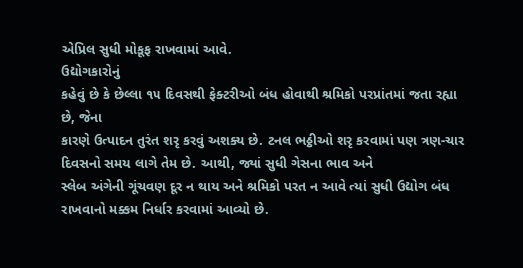એપ્રિલ સુધી મોકૂફ રાખવામાં આવે.
ઉદ્યોગકારોનું
કહેવું છે કે છેલ્લા ૧૫ દિવસથી ફેક્ટરીઓ બંધ હોવાથી શ્રમિકો પરપ્રાંતમાં જતા રહ્યા
છે, જેના
કારણે ઉત્પાદન તુરંત શરૃ કરવું અશક્ય છે. ટનલ ભઠ્ઠીઓ શરૃ કરવામાં પણ ત્રણ-ચાર
દિવસનો સમય લાગે તેમ છે. આથી, જ્યાં સુધી ગેસના ભાવ અને
સ્લેબ અંગેની ગૂંચવણ દૂર ન થાય અને શ્રમિકો પરત ન આવે ત્યાં સુધી ઉદ્યોગ બંધ
રાખવાનો મક્કમ નિર્ધાર કરવામાં આવ્યો છે.